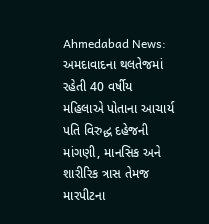Ahmedabad News: અમદાવાદના થલતેજમાં રહેતી 40 વર્ષીય મહિલાએ પોતાના આચાર્ય પતિ વિરુદ્ધ દહેજની માંગણી, માનસિક અને શારીરિક ત્રાસ તેમજ મારપીટના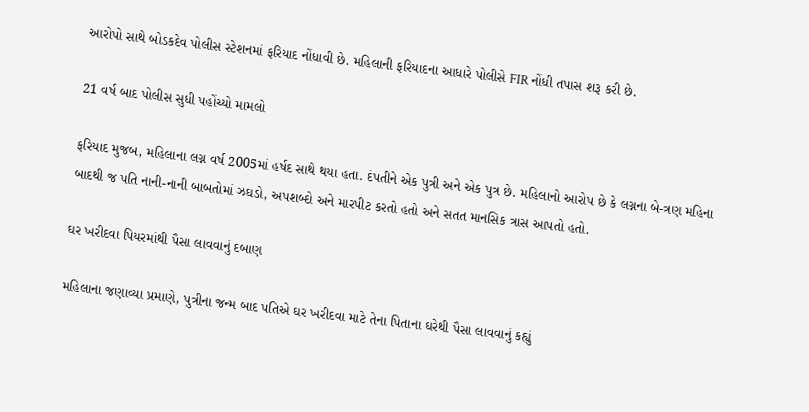આરોપો સાથે બોડકદેવ પોલીસ સ્ટેશનમાં ફરિયાદ નોંધાવી છે. મહિલાની ફરિયાદના આધારે પોલીસે FIR નોંધી તપાસ શરૂ કરી છે.

21 વર્ષ બાદ પોલીસ સુધી પહોંચ્યો મામલો

ફરિયાદ મુજબ, મહિલાના લગ્ન વર્ષ 2005માં હર્ષદ સાથે થયા હતા. દંપતીને એક પુત્રી અને એક પુત્ર છે. મહિલાનો આરોપ છે કે લગ્નના બે-ત્રણ મહિના બાદથી જ પતિ નાની-નાની બાબતોમાં ઝઘડો, અપશબ્દો અને મારપીટ કરતો હતો અને સતત માનસિક ત્રાસ આપતો હતો.

ઘર ખરીદવા પિયરમાંથી પૈસા લાવવાનું દબાણ

મહિલાના જણાવ્યા પ્રમાણે, પુત્રીના જન્મ બાદ પતિએ ઘર ખરીદવા માટે તેના પિતાના ઘરેથી પૈસા લાવવાનું કહ્યું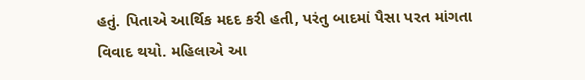હતું. પિતાએ આર્થિક મદદ કરી હતી, પરંતુ બાદમાં પૈસા પરત માંગતા વિવાદ થયો. મહિલાએ આ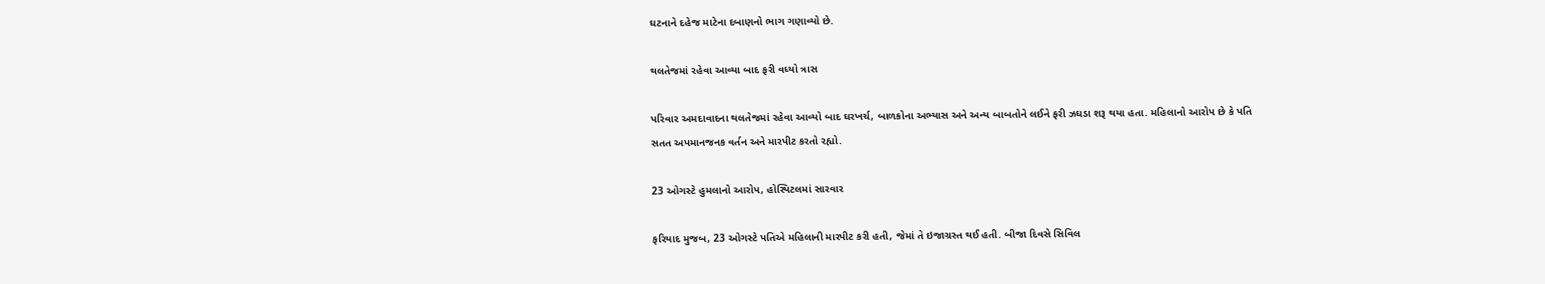ઘટનાને દહેજ માટેના દબાણનો ભાગ ગણાવ્યો છે.

થલતેજમાં રહેવા આવ્યા બાદ ફરી વધ્યો ત્રાસ

પરિવાર અમદાવાદના થલતેજમાં રહેવા આવ્યો બાદ ઘરખર્ચ, બાળકોના અભ્યાસ અને અન્ય બાબતોને લઈને ફરી ઝઘડા શરૂ થયા હતા. મહિલાનો આરોપ છે કે પતિ સતત અપમાનજનક વર્તન અને મારપીટ કરતો રહ્યો.

23 ઓગસ્ટે હુમલાનો આરોપ, હોસ્પિટલમાં સારવાર

ફરિયાદ મુજબ, 23 ઓગસ્ટે પતિએ મહિલાની મારપીટ કરી હતી, જેમાં તે ઇજાગ્રસ્ત થઈ હતી. બીજા દિવસે સિવિલ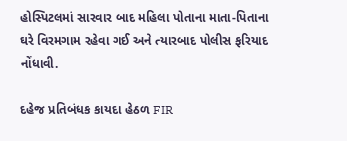હોસ્પિટલમાં સારવાર બાદ મહિલા પોતાના માતા-પિતાના ઘરે વિરમગામ રહેવા ગઈ અને ત્યારબાદ પોલીસ ફરિયાદ નોંધાવી.

દહેજ પ્રતિબંધક કાયદા હેઠળ FIR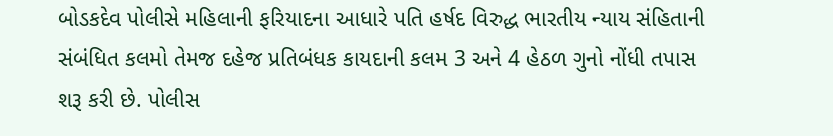બોડકદેવ પોલીસે મહિલાની ફરિયાદના આધારે પતિ હર્ષદ વિરુદ્ધ ભારતીય ન્યાય સંહિતાની સંબંધિત કલમો તેમજ દહેજ પ્રતિબંધક કાયદાની કલમ 3 અને 4 હેઠળ ગુનો નોંધી તપાસ શરૂ કરી છે. પોલીસ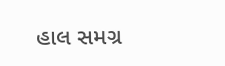હાલ સમગ્ર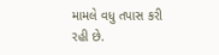મામલે વધુ તપાસ કરી રહી છે.